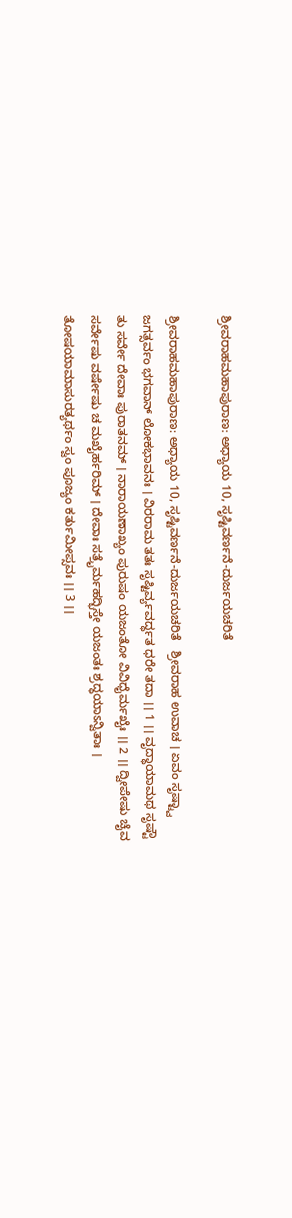ಶ್ರೀವರಾಹಮಹಾಪುರಾಣ: ಅಧ್ಯಾಯ 10, ಸೃಷ್ಟಿವರ್ಣನೆ-ದುರ್ಜಯಚರಿತೆ

ಶ್ರೀವರಾಹಮಹಾಪುರಾಣ: ಅಧ್ಯಾಯ 10, ಸೃಷ್ಟಿವರ್ಣನೆ-ದುರ್ಜಯಚರಿತೆ   ಶ್ರೀವರಾಹ ಉವಾಚ । ಏವಂ ಸೃಷ್ಟ್ವಾ ಜಗತ್ಸರ್ವಂ ಭಗವಾನ್ ಲೋಕಭಾವನಃ । ವಿರರಾಮ ತತಃ ಸೃಷ್ಟಿರ್ವ್ಯವರ್ದ್ಧತ ಧರೇ ತದಾ ।। 1 ।। ವೃದ್ಧಾಯಾಮಥ ಸೃಷ್ಟೌ ತು ಸರ್ವೇ ದೇವಾಃ ಪುರಾತನಮ್ । ನಾರಾಯಣಾಖ್ಯಂ ಪುರುಷಂ ಯಜಂತೋ ವಿವಿಧೈರ್ಮಖೈಃ ।। 2 ।। ದ್ವೀಪೇಷು ಚೈವ ಸರ್ವೇಷು ವರ್ಷೇಷು ಚ ಮಖೈರ್ಹರಿಮ್ । ದೇವಾಃ ಸತ್ರೈರ್ಮಹದ್ಭಿಸ್ತೇ ಯಜಂತಃ ಶ್ರದ್ಧಯಾಽನ್ವಿತಾಃ । ತೋಷಯಾಮಾಸುರತ್ಯರ್ಥಂ ಸ್ವಂ ಪೂಜ್ಯಂ ಕರ್ತುಮೀಪ್ಸವಃ ।। 3 ।।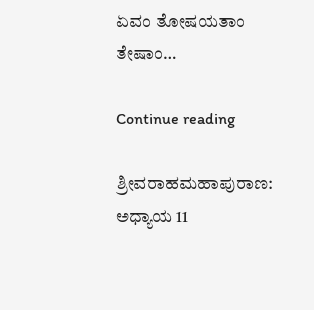ಏವಂ ತೋಷಯತಾಂ ತೇಷಾಂ…

Continue reading

ಶ್ರೀವರಾಹಮಹಾಪುರಾಣ: ಅಧ್ಯಾಯ 11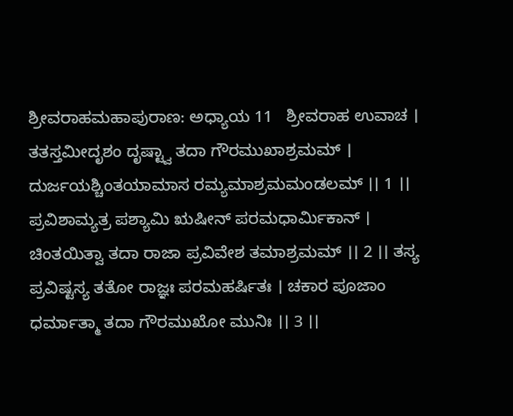ಶ್ರೀವರಾಹಮಹಾಪುರಾಣ: ಅಧ್ಯಾಯ 11   ಶ್ರೀವರಾಹ ಉವಾಚ । ತತಸ್ತಮೀದೃಶಂ ದೃಷ್ಟ್ವಾ ತದಾ ಗೌರಮುಖಾಶ್ರಮಮ್ । ದುರ್ಜಯಶ್ಚಿಂತಯಾಮಾಸ ರಮ್ಯಮಾಶ್ರಮಮಂಡಲಮ್ ।। 1 ।। ಪ್ರವಿಶಾಮ್ಯತ್ರ ಪಶ್ಯಾಮಿ ಋಷೀನ್ ಪರಮಧಾರ್ಮಿಕಾನ್ । ಚಿಂತಯಿತ್ವಾ ತದಾ ರಾಜಾ ಪ್ರವಿವೇಶ ತಮಾಶ್ರಮಮ್ ।। 2 ।। ತಸ್ಯ ಪ್ರವಿಷ್ಟಸ್ಯ ತತೋ ರಾಜ್ಞಃ ಪರಮಹರ್ಷಿತಃ । ಚಕಾರ ಪೂಜಾಂ ಧರ್ಮಾತ್ಮಾ ತದಾ ಗೌರಮುಖೋ ಮುನಿಃ ।। 3 ।।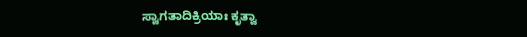ಸ್ವಾಗತಾದಿಕ್ರಿಯಾಃ ಕೃತ್ವಾ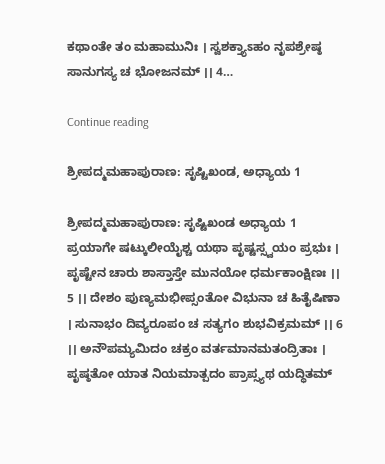ಕಥಾಂತೇ ತಂ ಮಹಾಮುನಿಃ । ಸ್ವಶಕ್ತ್ಯಾಽಹಂ ನೃಪಶ್ರೇಷ್ಠ ಸಾನುಗಸ್ಯ ಚ ಭೋಜನಮ್ ।। 4…

Continue reading

ಶ್ರೀಪದ್ಮಮಹಾಪುರಾಣ: ಸೃಷ್ಟಿಖಂಡ, ಅಧ್ಯಾಯ 1

ಶ್ರೀಪದ್ಮಮಹಾಪುರಾಣ: ಸೃಷ್ಟಿಖಂಡ ಅಧ್ಯಾಯ 1   ಪ್ರಯಾಗೇ ಷಟ್ಕುಲೀಯೈಶ್ಚ ಯಥಾ ಪೃಷ್ಟಸ್ಸ್ವಯಂ ಪ್ರಭುಃ । ಪೃಷ್ಟೇನ ಚಾರು ಶಾಸ್ತಾಸ್ತೇ ಮುನಯೋ ಧರ್ಮಕಾಂಕ್ಷಿಣಃ ।। 5 ।। ದೇಶಂ ಪುಣ್ಯಮಭೀಪ್ಸಂತೋ ವಿಭುನಾ ಚ ಹಿತೈಷಿಣಾ । ಸುನಾಭಂ ದಿವ್ಯರೂಪಂ ಚ ಸತ್ಯಗಂ ಶುಭವಿಕ್ರಮಮ್ ।। 6 ।। ಅನೌಪಮ್ಯಮಿದಂ ಚಕ್ರಂ ವರ್ತಮಾನಮತಂದ್ರಿತಾಃ । ಪೃಷ್ಠತೋ ಯಾತ ನಿಯಮಾತ್ಪದಂ ಪ್ರಾಪ್ಸ್ಯಥ ಯದ್ಧಿತಮ್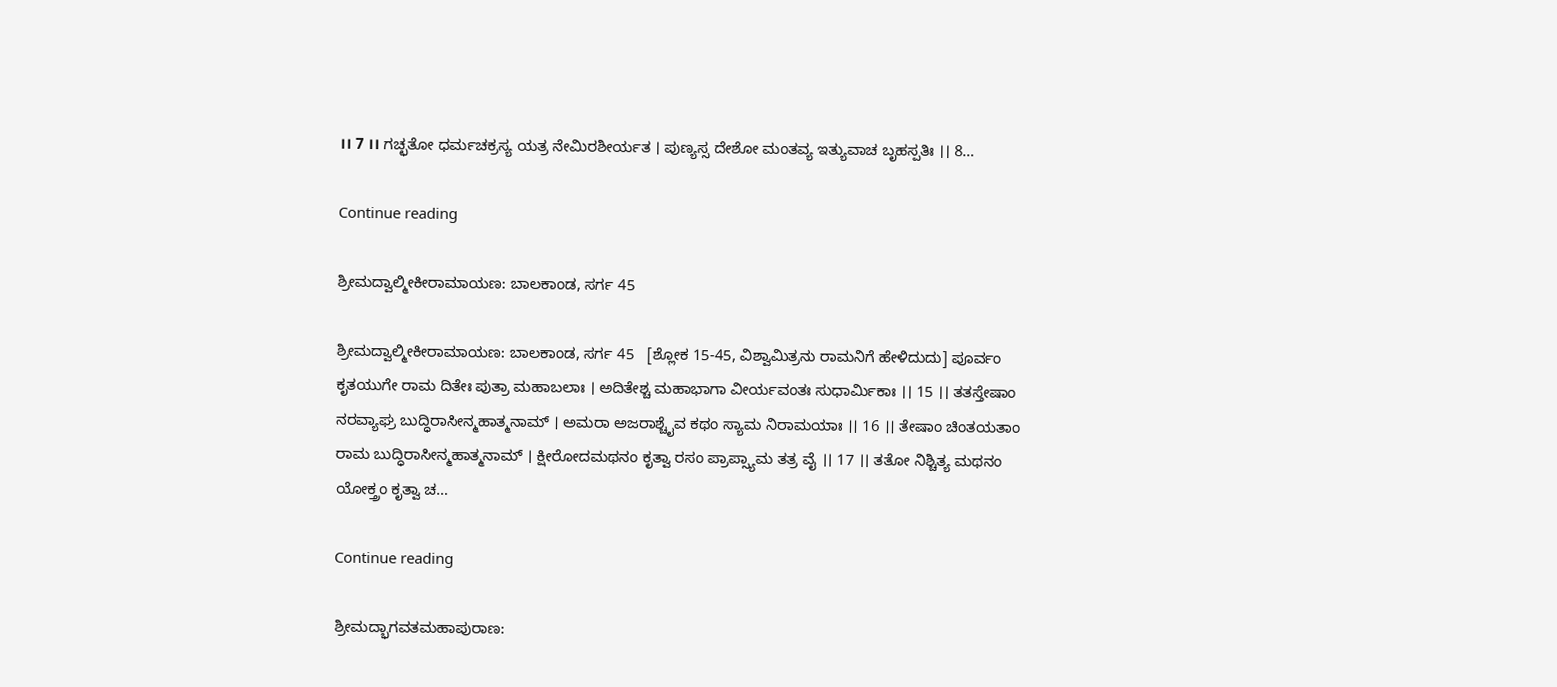।। 7 ।। ಗಚ್ಛತೋ ಧರ್ಮಚಕ್ರಸ್ಯ ಯತ್ರ ನೇಮಿರಶೀರ್ಯತ । ಪುಣ್ಯಸ್ಸ ದೇಶೋ ಮಂತವ್ಯ ಇತ್ಯುವಾಚ ಬೃಹಸ್ಪತಿಃ ।। 8…

Continue reading

ಶ್ರೀಮದ್ವಾಲ್ಮೀಕೀರಾಮಾಯಣ: ಬಾಲಕಾಂಡ, ಸರ್ಗ 45

ಶ್ರೀಮದ್ವಾಲ್ಮೀಕೀರಾಮಾಯಣ: ಬಾಲಕಾಂಡ, ಸರ್ಗ 45   [ಶ್ಲೋಕ 15-45, ವಿಶ್ವಾಮಿತ್ರನು ರಾಮನಿಗೆ ಹೇಳಿದುದು] ಪೂರ್ವಂ ಕೃತಯುಗೇ ರಾಮ ದಿತೇಃ ಪುತ್ರಾ ಮಹಾಬಲಾಃ । ಅದಿತೇಶ್ಚ ಮಹಾಭಾಗಾ ವೀರ್ಯವಂತಃ ಸುಧಾರ್ಮಿಕಾಃ ।। 15 ।। ತತಸ್ತೇಷಾಂ ನರವ್ಯಾಘ್ರ ಬುದ್ಧಿರಾಸೀನ್ಮಹಾತ್ಮನಾಮ್ । ಅಮರಾ ಅಜರಾಶ್ಚೈವ ಕಥಂ ಸ್ಯಾಮ ನಿರಾಮಯಾಃ ।। 16 ।। ತೇಷಾಂ ಚಿಂತಯತಾಂ ರಾಮ ಬುದ್ಧಿರಾಸೀನ್ಮಹಾತ್ಮನಾಮ್ । ಕ್ಷೀರೋದಮಥನಂ ಕೃತ್ವಾ ರಸಂ ಪ್ರಾಪ್ಸ್ಯಾಮ ತತ್ರ ವೈ ।। 17 ।। ತತೋ ನಿಶ್ಚಿತ್ಯ ಮಥನಂ ಯೋಕ್ತ್ರಂ ಕೃತ್ವಾ ಚ…

Continue reading

ಶ್ರೀಮದ್ಭಾಗವತಮಹಾಪುರಾಣ: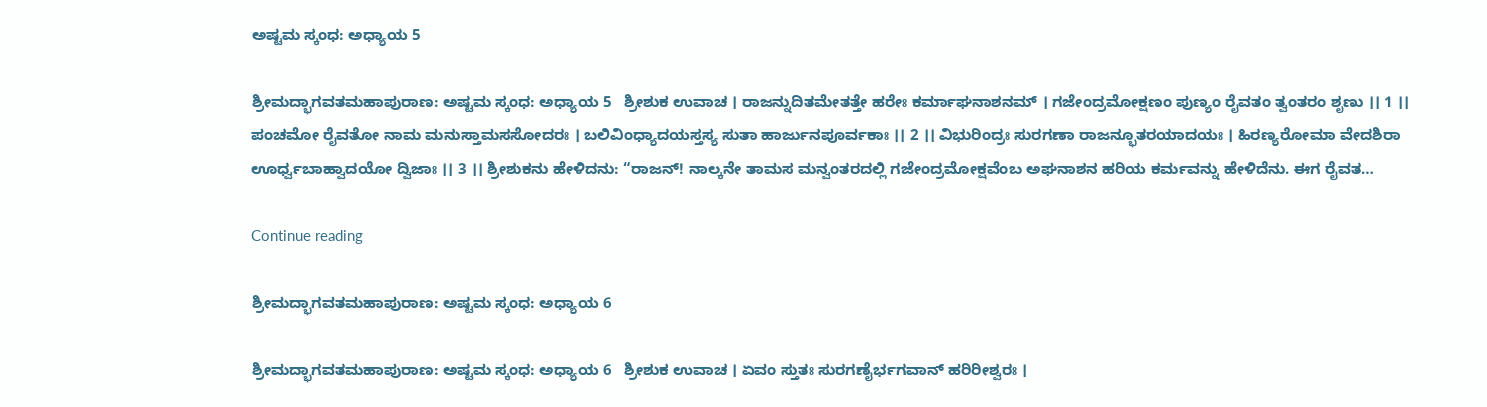ಅಷ್ಟಮ ಸ್ಕಂಧ: ಅಧ್ಯಾಯ 5

ಶ್ರೀಮದ್ಭಾಗವತಮಹಾಪುರಾಣ: ಅಷ್ಟಮ ಸ್ಕಂಧ: ಅಧ್ಯಾಯ 5   ಶ್ರೀಶುಕ ಉವಾಚ । ರಾಜನ್ನುದಿತಮೇತತ್ತೇ ಹರೇಃ ಕರ್ಮಾಘನಾಶನಮ್ । ಗಜೇಂದ್ರಮೋಕ್ಷಣಂ ಪುಣ್ಯಂ ರೈವತಂ ತ್ವಂತರಂ ಶೃಣು ।। 1 ।। ಪಂಚಮೋ ರೈವತೋ ನಾಮ ಮನುಸ್ತಾಮಸಸೋದರಃ । ಬಲಿವಿಂಧ್ಯಾದಯಸ್ತಸ್ಯ ಸುತಾ ಹಾರ್ಜುನಪೂರ್ವಕಾಃ ।। 2 ।। ವಿಭುರಿಂದ್ರಃ ಸುರಗಣಾ ರಾಜನ್ಭೂತರಯಾದಯಃ । ಹಿರಣ್ಯರೋಮಾ ವೇದಶಿರಾ ಊರ್ಧ್ವಬಾಹ್ವಾದಯೋ ದ್ವಿಜಾಃ ।। 3 ।। ಶ್ರೀಶುಕನು ಹೇಳಿದನು: “ರಾಜನ್! ನಾಲ್ಕನೇ ತಾಮಸ ಮನ್ವಂತರದಲ್ಲಿ ಗಜೇಂದ್ರಮೋಕ್ಷವೆಂಬ ಅಘನಾಶನ ಹರಿಯ ಕರ್ಮವನ್ನು ಹೇಳಿದೆನು. ಈಗ ರೈವತ…

Continue reading

ಶ್ರೀಮದ್ಭಾಗವತಮಹಾಪುರಾಣ: ಅಷ್ಟಮ ಸ್ಕಂಧ: ಅಧ್ಯಾಯ 6

ಶ್ರೀಮದ್ಭಾಗವತಮಹಾಪುರಾಣ: ಅಷ್ಟಮ ಸ್ಕಂಧ: ಅಧ್ಯಾಯ 6   ಶ್ರೀಶುಕ ಉವಾಚ । ಏವಂ ಸ್ತುತಃ ಸುರಗಣೈರ್ಭಗವಾನ್ ಹರಿರೀಶ್ವರಃ ।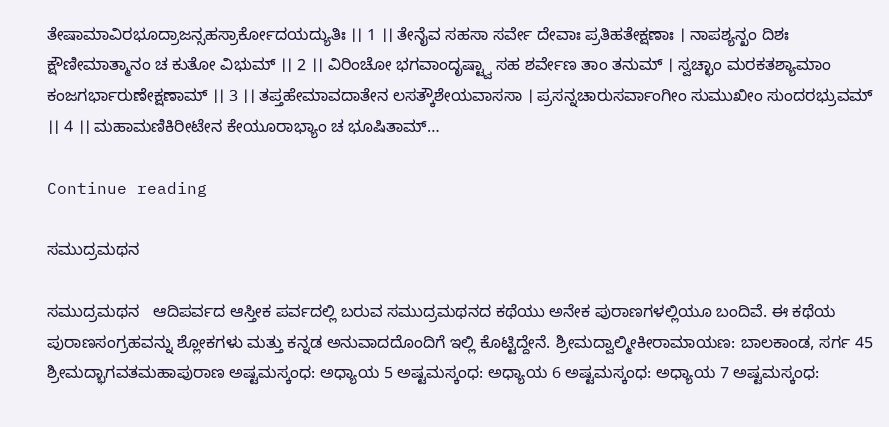ತೇಷಾಮಾವಿರಭೂದ್ರಾಜನ್ಸಹಸ್ರಾರ್ಕೋದಯದ್ಯುತಿಃ ।। 1 ।। ತೇನೈವ ಸಹಸಾ ಸರ್ವೇ ದೇವಾಃ ಪ್ರತಿಹತೇಕ್ಷಣಾಃ । ನಾಪಶ್ಯನ್ಖಂ ದಿಶಃ ಕ್ಷೌಣೀಮಾತ್ಮಾನಂ ಚ ಕುತೋ ವಿಭುಮ್ ।। 2 ।। ವಿರಿಂಚೋ ಭಗವಾಂದೃಷ್ಟ್ವಾ ಸಹ ಶರ್ವೇಣ ತಾಂ ತನುಮ್ । ಸ್ವಚ್ಛಾಂ ಮರಕತಶ್ಯಾಮಾಂ ಕಂಜಗರ್ಭಾರುಣೇಕ್ಷಣಾಮ್ ।। 3 ।। ತಪ್ತಹೇಮಾವದಾತೇನ ಲಸತ್ಕೌಶೇಯವಾಸಸಾ । ಪ್ರಸನ್ನಚಾರುಸರ್ವಾಂಗೀಂ ಸುಮುಖೀಂ ಸುಂದರಭ್ರುವಮ್ ।। 4 ।। ಮಹಾಮಣಿಕಿರೀಟೇನ ಕೇಯೂರಾಭ್ಯಾಂ ಚ ಭೂಷಿತಾಮ್…

Continue reading

ಸಮುದ್ರಮಥನ

ಸಮುದ್ರಮಥನ   ಆದಿಪರ್ವದ ಆಸ್ತೀಕ ಪರ್ವದಲ್ಲಿ ಬರುವ ಸಮುದ್ರಮಥನದ ಕಥೆಯು ಅನೇಕ ಪುರಾಣಗಳಲ್ಲಿಯೂ ಬಂದಿವೆ. ಈ ಕಥೆಯ ಪುರಾಣಸಂಗ್ರಹವನ್ನು ಶ್ಲೋಕಗಳು ಮತ್ತು ಕನ್ನಡ ಅನುವಾದದೊಂದಿಗೆ ಇಲ್ಲಿ ಕೊಟ್ಟಿದ್ದೇನೆ. ಶ್ರೀಮದ್ವಾಲ್ಮೀಕೀರಾಮಾಯಣ: ಬಾಲಕಾಂಡ, ಸರ್ಗ 45 ಶ್ರೀಮದ್ಭಾಗವತಮಹಾಪುರಾಣ ಅಷ್ಟಮಸ್ಕಂಧ: ಅಧ್ಯಾಯ 5 ಅಷ್ಟಮಸ್ಕಂಧ: ಅಧ್ಯಾಯ 6 ಅಷ್ಟಮಸ್ಕಂಧ: ಅಧ್ಯಾಯ 7 ಅಷ್ಟಮಸ್ಕಂಧ: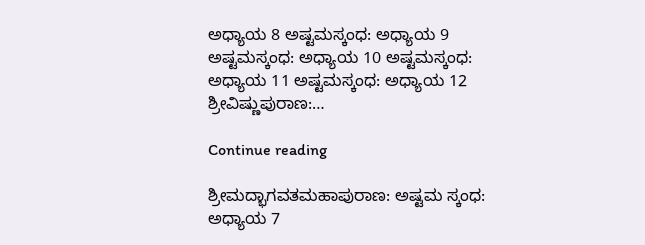ಅಧ್ಯಾಯ 8 ಅಷ್ಟಮಸ್ಕಂಧ: ಅಧ್ಯಾಯ 9 ಅಷ್ಟಮಸ್ಕಂಧ: ಅಧ್ಯಾಯ 10 ಅಷ್ಟಮಸ್ಕಂಧ: ಅಧ್ಯಾಯ 11 ಅಷ್ಟಮಸ್ಕಂಧ: ಅಧ್ಯಾಯ 12 ಶ್ರೀವಿಷ್ಣುಪುರಾಣ:…

Continue reading

ಶ್ರೀಮದ್ಭಾಗವತಮಹಾಪುರಾಣ: ಅಷ್ಟಮ ಸ್ಕಂಧ: ಅಧ್ಯಾಯ 7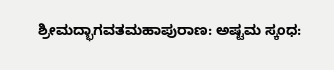ಶ್ರೀಮದ್ಭಾಗವತಮಹಾಪುರಾಣ: ಅಷ್ಟಮ ಸ್ಕಂಧ: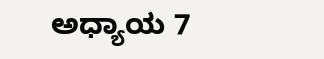ಅಧ್ಯಾಯ 7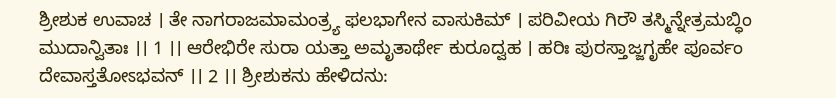ಶ್ರೀಶುಕ ಉವಾಚ । ತೇ ನಾಗರಾಜಮಾಮಂತ್ರ್ಯ ಫಲಭಾಗೇನ ವಾಸುಕಿಮ್ । ಪರಿವೀಯ ಗಿರೌ ತಸ್ಮಿನ್ನೇತ್ರಮಬ್ಧಿಂ ಮುದಾನ್ವಿತಾಃ ।। 1 ।। ಆರೇಭಿರೇ ಸುರಾ ಯತ್ತಾ ಅಮೃತಾರ್ಥೇ ಕುರೂದ್ವಹ । ಹರಿಃ ಪುರಸ್ತಾಜ್ಜಗೃಹೇ ಪೂರ್ವಂ ದೇವಾಸ್ತತೋಽಭವನ್ ।। 2 ।। ಶ್ರೀಶುಕನು ಹೇಳಿದನು: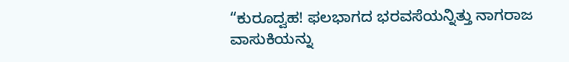“ಕುರೂದ್ವಹ! ಫಲಭಾಗದ ಭರವಸೆಯನ್ನಿತ್ತು ನಾಗರಾಜ ವಾಸುಕಿಯನ್ನು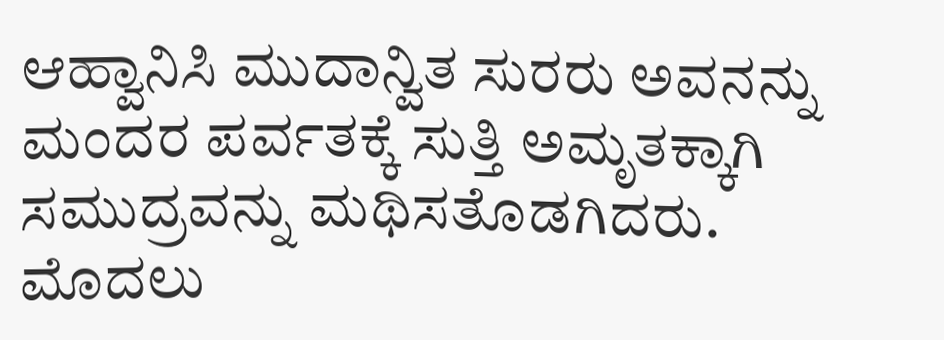ಆಹ್ವಾನಿಸಿ ಮುದಾನ್ವಿತ ಸುರರು ಅವನನ್ನು ಮಂದರ ಪರ್ವತಕ್ಕೆ ಸುತ್ತಿ ಅಮೃತಕ್ಕಾಗಿ ಸಮುದ್ರವನ್ನು ಮಥಿಸತೊಡಗಿದರು. ಮೊದಲು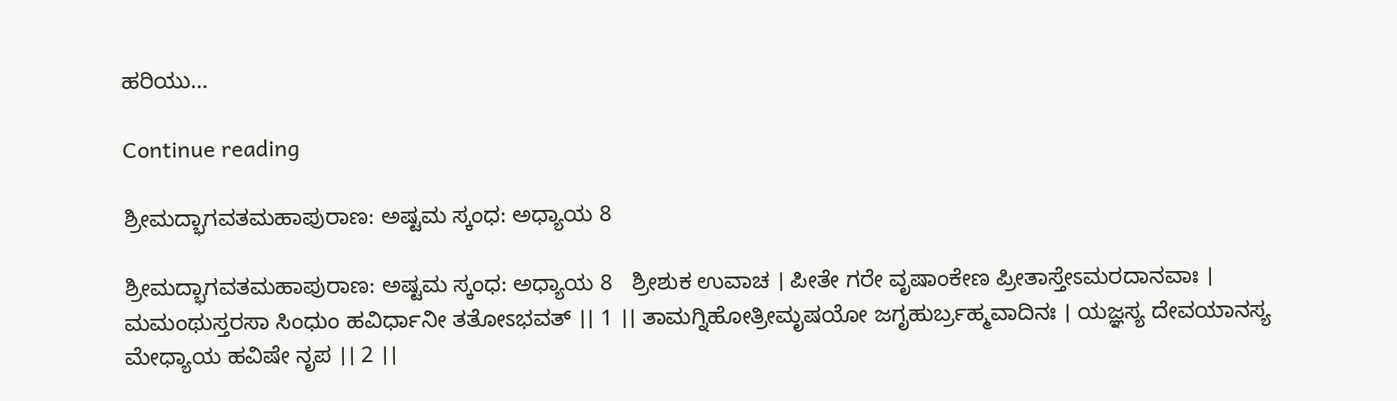ಹರಿಯು…

Continue reading

ಶ್ರೀಮದ್ಭಾಗವತಮಹಾಪುರಾಣ: ಅಷ್ಟಮ ಸ್ಕಂಧ: ಅಧ್ಯಾಯ 8

ಶ್ರೀಮದ್ಭಾಗವತಮಹಾಪುರಾಣ: ಅಷ್ಟಮ ಸ್ಕಂಧ: ಅಧ್ಯಾಯ 8   ಶ್ರೀಶುಕ ಉವಾಚ । ಪೀತೇ ಗರೇ ವೃಷಾಂಕೇಣ ಪ್ರೀತಾಸ್ತೇಽಮರದಾನವಾಃ । ಮಮಂಥುಸ್ತರಸಾ ಸಿಂಧುಂ ಹವಿರ್ಧಾನೀ ತತೋಽಭವತ್ ।। 1 ।। ತಾಮಗ್ನಿಹೋತ್ರೀಮೃಷಯೋ ಜಗೃಹುರ್ಬ್ರಹ್ಮವಾದಿನಃ । ಯಜ್ಞಸ್ಯ ದೇವಯಾನಸ್ಯ ಮೇಧ್ಯಾಯ ಹವಿಷೇ ನೃಪ ।। 2 ।।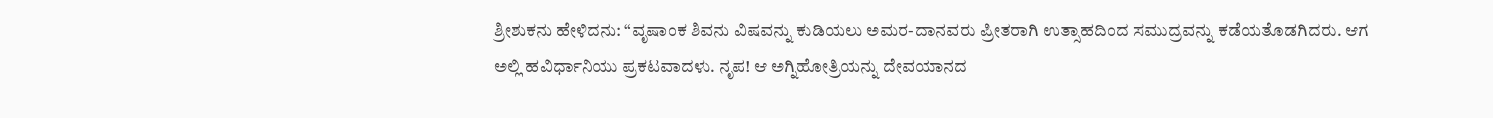ಶ್ರೀಶುಕನು ಹೇಳಿದನು: “ವೃಷಾಂಕ ಶಿವನು ವಿಷವನ್ನು ಕುಡಿಯಲು ಅಮರ-ದಾನವರು ಪ್ರೀತರಾಗಿ ಉತ್ಸಾಹದಿಂದ ಸಮುದ್ರವನ್ನು ಕಡೆಯತೊಡಗಿದರು. ಆಗ ಅಲ್ಲಿ ಹವಿರ್ಧಾನಿಯು ಪ್ರಕಟವಾದಳು. ನೃಪ! ಆ ಅಗ್ನಿಹೋತ್ರಿಯನ್ನು ದೇವಯಾನದ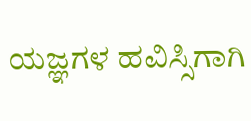ಯಜ್ಞಗಳ ಹವಿಸ್ಸಿಗಾಗಿ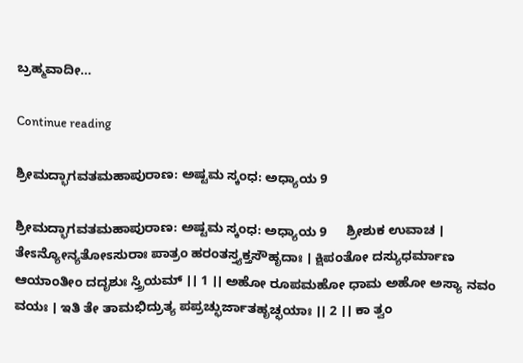ಬ್ರಹ್ಮವಾದೀ…

Continue reading

ಶ್ರೀಮದ್ಭಾಗವತಮಹಾಪುರಾಣ: ಅಷ್ಟಮ ಸ್ಕಂಧ: ಅಧ್ಯಾಯ 9

ಶ್ರೀಮದ್ಭಾಗವತಮಹಾಪುರಾಣ: ಅಷ್ಟಮ ಸ್ಕಂಧ: ಅಧ್ಯಾಯ 9     ಶ್ರೀಶುಕ ಉವಾಚ । ತೇಽನ್ಯೋನ್ಯತೋಽಸುರಾಃ ಪಾತ್ರಂ ಹರಂತಸ್ತ್ಯಕ್ತಸೌಹೃದಾಃ । ಕ್ಷಿಪಂತೋ ದಸ್ಯುಧರ್ಮಾಣ ಆಯಾಂತೀಂ ದದೃಶುಃ ಸ್ತ್ರಿಯಮ್ ।। 1 ।। ಅಹೋ ರೂಪಮಹೋ ಧಾಮ ಅಹೋ ಅಸ್ಯಾ ನವಂ ವಯಃ । ಇತಿ ತೇ ತಾಮಭಿದ್ರುತ್ಯ ಪಪ್ರಚ್ಛುರ್ಜಾತಹೃಚ್ಛಯಾಃ ।। 2 ।। ಕಾ ತ್ವಂ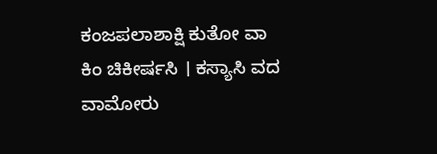ಕಂಜಪಲಾಶಾಕ್ಷಿ ಕುತೋ ವಾ ಕಿಂ ಚಿಕೀರ್ಷಸಿ । ಕಸ್ಯಾಸಿ ವದ ವಾಮೋರು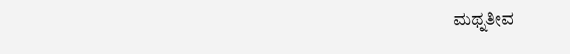ಮಥ್ನತೀವ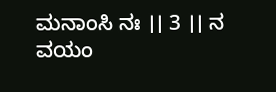ಮನಾಂಸಿ ನಃ ।। 3 ।। ನ ವಯಂ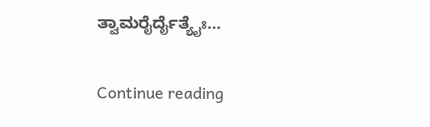ತ್ವಾಮರೈರ್ದೈತ್ಯೈಃ…

Continue reading